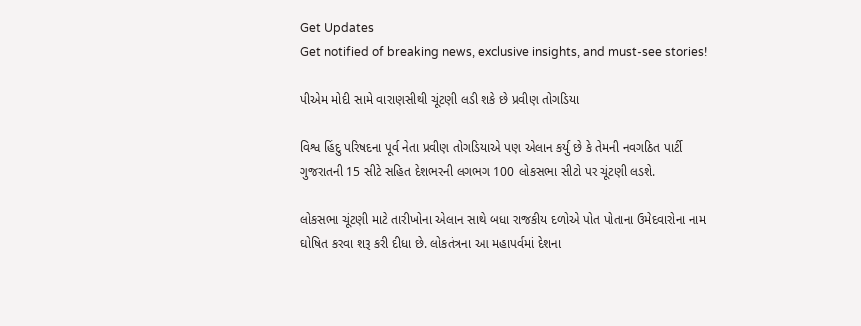Get Updates
Get notified of breaking news, exclusive insights, and must-see stories!

પીએમ મોદી સામે વારાણસીથી ચૂંટણી લડી શકે છે પ્રવીણ તોગડિયા

વિશ્વ હિંદુ પરિષદના પૂર્વ નેતા પ્રવીણ તોગડિયાએ પણ એલાન કર્યુ છે કે તેમની નવગઠિત પાર્ટી ગુજરાતની 15 સીટે સહિત દેશભરની લગભગ 100 લોકસભા સીટો પર ચૂંટણી લડશે.

લોકસભા ચૂંટણી માટે તારીખોના એલાન સાથે બધા રાજકીય દળોએ પોત પોતાના ઉમેદવારોના નામ ઘોષિત કરવા શરૂ કરી દીધા છે. લોકતંત્રના આ મહાપર્વમાં દેશના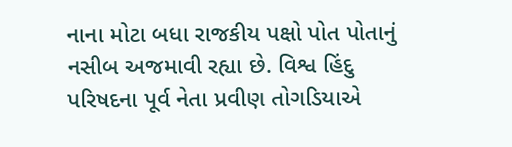નાના મોટા બધા રાજકીય પક્ષો પોત પોતાનું નસીબ અજમાવી રહ્યા છે. વિશ્વ હિંદુ પરિષદના પૂર્વ નેતા પ્રવીણ તોગડિયાએ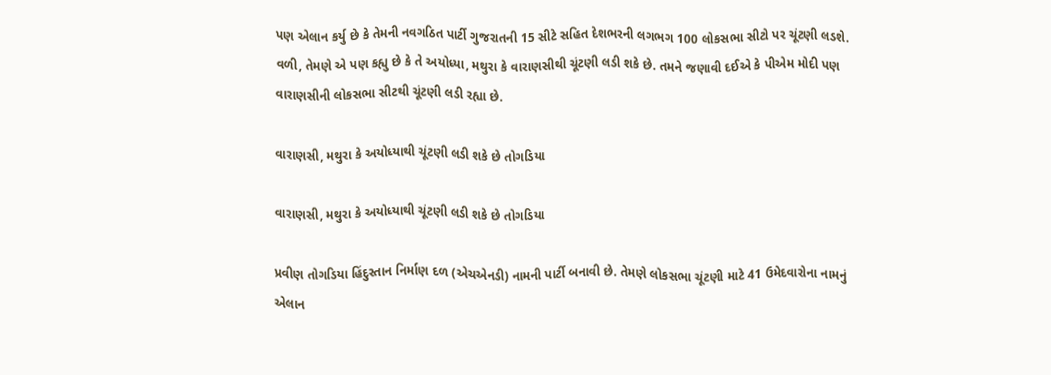પણ એલાન કર્યુ છે કે તેમની નવગઠિત પાર્ટી ગુજરાતની 15 સીટે સહિત દેશભરની લગભગ 100 લોકસભા સીટો પર ચૂંટણી લડશે. વળી, તેમણે એ પણ કહ્યુ છે કે તે અયોધ્યા, મથુરા કે વારાણસીથી ચૂંટણી લડી શકે છે. તમને જણાવી દઈએ કે પીએમ મોદી પણ વારાણસીની લોકસભા સીટથી ચૂંટણી લડી રહ્યા છે.

વારાણસી, મથુરા કે અયોધ્યાથી ચૂંટણી લડી શકે છે તોગડિયા

વારાણસી, મથુરા કે અયોધ્યાથી ચૂંટણી લડી શકે છે તોગડિયા

પ્રવીણ તોગડિયા હિંદુસ્તાન નિર્માણ દળ (એચએનડી) નામની પાર્ટી બનાવી છે. તેમણે લોકસભા ચૂંટણી માટે 41 ઉમેદવારોના નામનું એલાન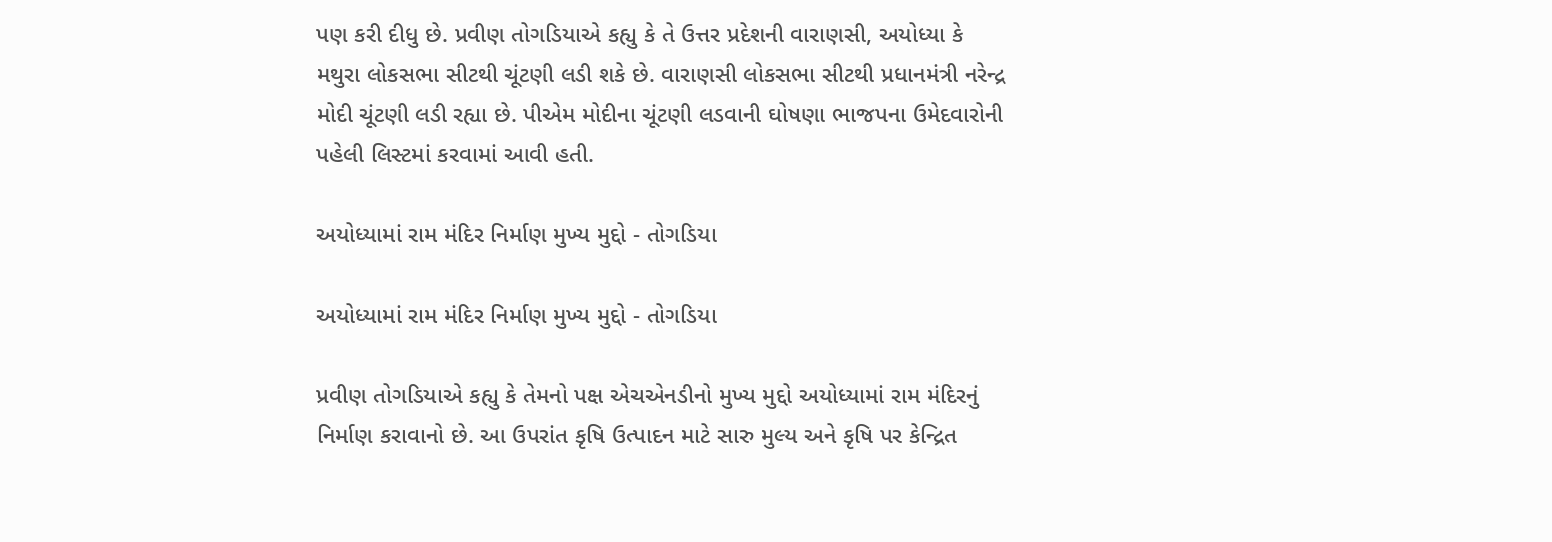પણ કરી દીધુ છે. પ્રવીણ તોગડિયાએ કહ્યુ કે તે ઉત્તર પ્રદેશની વારાણસી, અયોધ્યા કે મથુરા લોકસભા સીટથી ચૂંટણી લડી શકે છે. વારાણસી લોકસભા સીટથી પ્રધાનમંત્રી નરેન્દ્ર મોદી ચૂંટણી લડી રહ્યા છે. પીએમ મોદીના ચૂંટણી લડવાની ઘોષણા ભાજપના ઉમેદવારોની પહેલી લિસ્ટમાં કરવામાં આવી હતી.

અયોધ્યામાં રામ મંદિર નિર્માણ મુખ્ય મુદ્દો - તોગડિયા

અયોધ્યામાં રામ મંદિર નિર્માણ મુખ્ય મુદ્દો - તોગડિયા

પ્રવીણ તોગડિયાએ કહ્યુ કે તેમનો પક્ષ એચએનડીનો મુખ્ય મુદ્દો અયોધ્યામાં રામ મંદિરનું નિર્માણ કરાવાનો છે. આ ઉપરાંત કૃષિ ઉત્પાદન માટે સારુ મુલ્ય અને કૃષિ પર કેન્દ્રિત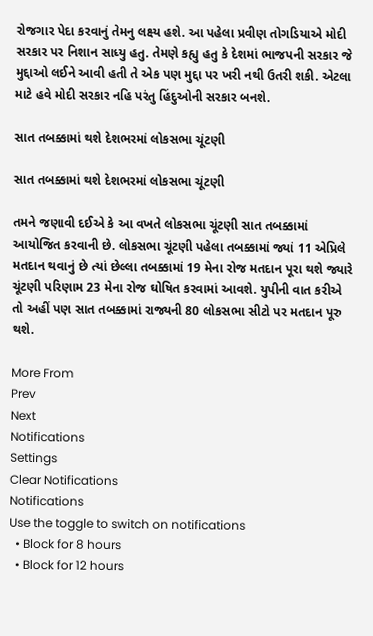રોજગાર પેદા કરવાનું તેમનુ લક્ષ્ય હશે. આ પહેલા પ્રવીણ તોગડિયાએ મોદી સરકાર પર નિશાન સાધ્યુ હતુ. તેમણે કહ્યુ હતુ કે દેશમાં ભાજપની સરકાર જે મુદ્દાઓ લઈને આવી હતી તે એક પણ મુદ્દા પર ખરી નથી ઉતરી શકી. એટલા માટે હવે મોદી સરકાર નહિ પરંતુ હિંદુઓની સરકાર બનશે.

સાત તબક્કામાં થશે દેશભરમાં લોકસભા ચૂંટણી

સાત તબક્કામાં થશે દેશભરમાં લોકસભા ચૂંટણી

તમને જણાવી દઈએ કે આ વખતે લોકસભા ચૂંટણી સાત તબક્કામાં આયોજિત કરવાની છે. લોકસભા ચૂંટણી પહેલા તબક્કામાં જ્યાં 11 એપ્રિલે મતદાન થવાનું છે ત્યાં છેલ્લા તબક્કામાં 19 મેના રોજ મતદાન પૂરા થશે જ્યારે ચૂંટણી પરિણામ 23 મેના રોજ ઘોષિત કરવામાં આવશે. યુપીની વાત કરીએ તો અહીં પણ સાત તબક્કામાં રાજ્યની 80 લોકસભા સીટો પર મતદાન પૂરુ થશે.

More From
Prev
Next
Notifications
Settings
Clear Notifications
Notifications
Use the toggle to switch on notifications
  • Block for 8 hours
  • Block for 12 hours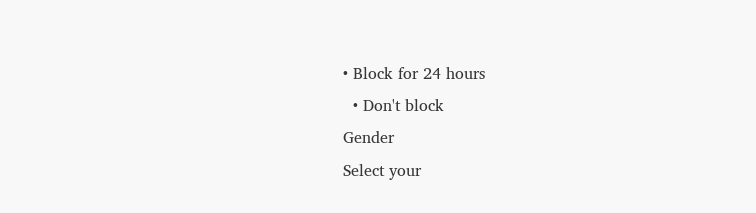• Block for 24 hours
  • Don't block
Gender
Select your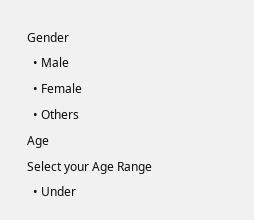Gender
  • Male
  • Female
  • Others
Age
Select your Age Range
  • Under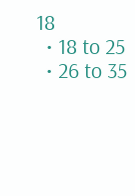18
  • 18 to 25
  • 26 to 35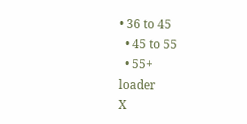• 36 to 45
  • 45 to 55
  • 55+
loader
X